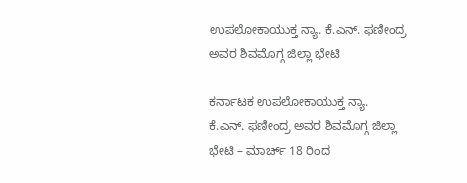ಉಪಲೋಕಾಯುಕ್ತ ನ್ಯಾ. ಕೆ.ಎನ್. ಫಣೀಂದ್ರ ಅವರ ಶಿವಮೊಗ್ಗ ಜಿಲ್ಲಾ ಭೇಟಿ

ಕರ್ನಾಟಕ ಉಪಲೋಕಾಯುಕ್ತ ನ್ಯಾ. ಕೆ.ಎನ್. ಫಣೀಂದ್ರ ಅವರ ಶಿವಮೊಗ್ಗ ಜಿಲ್ಲಾ ಭೇಟಿ – ಮಾರ್ಚ್ 18 ರಿಂದ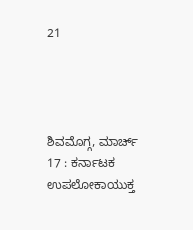21




ಶಿವಮೊಗ್ಗ, ಮಾರ್ಚ್ 17 : ಕರ್ನಾಟಕ ಉಪಲೋಕಾಯುಕ್ತ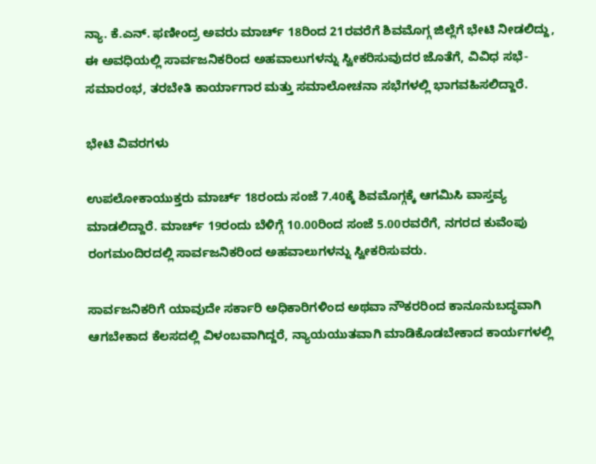ನ್ಯಾ. ಕೆ.ಎನ್. ಫಣೀಂದ್ರ ಅವರು ಮಾರ್ಚ್ 18ರಿಂದ 21ರವರೆಗೆ ಶಿವಮೊಗ್ಗ ಜಿಲ್ಲೆಗೆ ಭೇಟಿ ನೀಡಲಿದ್ದು, ಈ ಅವಧಿಯಲ್ಲಿ ಸಾರ್ವಜನಿಕರಿಂದ ಅಹವಾಲುಗಳನ್ನು ಸ್ವೀಕರಿಸುವುದರ ಜೊತೆಗೆ, ವಿವಿಧ ಸಭೆ-ಸಮಾರಂಭ, ತರಬೇತಿ ಕಾರ್ಯಾಗಾರ ಮತ್ತು ಸಮಾಲೋಚನಾ ಸಭೆಗಳಲ್ಲಿ ಭಾಗವಹಿಸಲಿದ್ದಾರೆ.

ಭೇಟಿ ವಿವರಗಳು

ಉಪಲೋಕಾಯುಕ್ತರು ಮಾರ್ಚ್ 18ರಂದು ಸಂಜೆ 7.40ಕ್ಕೆ ಶಿವಮೊಗ್ಗಕ್ಕೆ ಆಗಮಿಸಿ ವಾಸ್ತವ್ಯ ಮಾಡಲಿದ್ದಾರೆ. ಮಾರ್ಚ್ 19ರಂದು ಬೆಳಿಗ್ಗೆ 10.00ರಿಂದ ಸಂಜೆ 5.00ರವರೆಗೆ, ನಗರದ ಕುವೆಂಪು ರಂಗಮಂದಿರದಲ್ಲಿ ಸಾರ್ವಜನಿಕರಿಂದ ಅಹವಾಲುಗಳನ್ನು ಸ್ವೀಕರಿಸುವರು.

ಸಾರ್ವಜನಿಕರಿಗೆ ಯಾವುದೇ ಸರ್ಕಾರಿ ಅಧಿಕಾರಿಗಳಿಂದ ಅಥವಾ ನೌಕರರಿಂದ ಕಾನೂನುಬದ್ಧವಾಗಿ ಆಗಬೇಕಾದ ಕೆಲಸದಲ್ಲಿ ವಿಳಂಬವಾಗಿದ್ದರೆ, ನ್ಯಾಯಯುತವಾಗಿ ಮಾಡಿಕೊಡಬೇಕಾದ ಕಾರ್ಯಗಳಲ್ಲಿ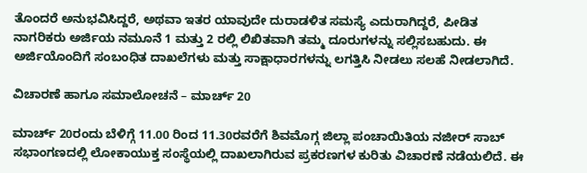ತೊಂದರೆ ಅನುಭವಿಸಿದ್ದರೆ, ಅಥವಾ ಇತರ ಯಾವುದೇ ದುರಾಡಳಿತ ಸಮಸ್ಯೆ ಎದುರಾಗಿದ್ದರೆ, ಪೀಡಿತ ನಾಗರಿಕರು ಅರ್ಜಿಯ ನಮೂನೆ 1 ಮತ್ತು 2 ರಲ್ಲಿ ಲಿಖಿತವಾಗಿ ತಮ್ಮ ದೂರುಗಳನ್ನು ಸಲ್ಲಿಸಬಹುದು. ಈ ಅರ್ಜಿಯೊಂದಿಗೆ ಸಂಬಂಧಿತ ದಾಖಲೆಗಳು ಮತ್ತು ಸಾಕ್ಷಾಧಾರಗಳನ್ನು ಲಗತ್ತಿಸಿ ನೀಡಲು ಸಲಹೆ ನೀಡಲಾಗಿದೆ.

ವಿಚಾರಣೆ ಹಾಗೂ ಸಮಾಲೋಚನೆ – ಮಾರ್ಚ್ 20

ಮಾರ್ಚ್ 20ರಂದು ಬೆಳಿಗ್ಗೆ 11.00 ರಿಂದ 11.30ರವರೆಗೆ ಶಿವಮೊಗ್ಗ ಜಿಲ್ಲಾ ಪಂಚಾಯಿತಿಯ ನಜೀರ್ ಸಾಬ್ ಸಭಾಂಗಣದಲ್ಲಿ ಲೋಕಾಯುಕ್ತ ಸಂಸ್ಥೆಯಲ್ಲಿ ದಾಖಲಾಗಿರುವ ಪ್ರಕರಣಗಳ ಕುರಿತು ವಿಚಾರಣೆ ನಡೆಯಲಿದೆ. ಈ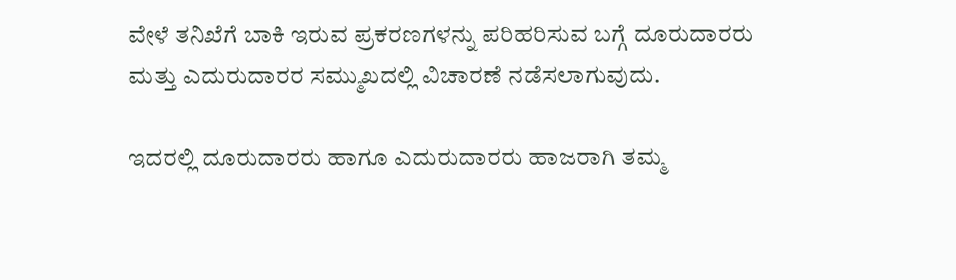ವೇಳೆ ತನಿಖೆಗೆ ಬಾಕಿ ಇರುವ ಪ್ರಕರಣಗಳನ್ನು ಪರಿಹರಿಸುವ ಬಗ್ಗೆ ದೂರುದಾರರು ಮತ್ತು ಎದುರುದಾರರ ಸಮ್ಮುಖದಲ್ಲಿ ವಿಚಾರಣೆ ನಡೆಸಲಾಗುವುದು.

ಇದರಲ್ಲಿ ದೂರುದಾರರು ಹಾಗೂ ಎದುರುದಾರರು ಹಾಜರಾಗಿ ತಮ್ಮ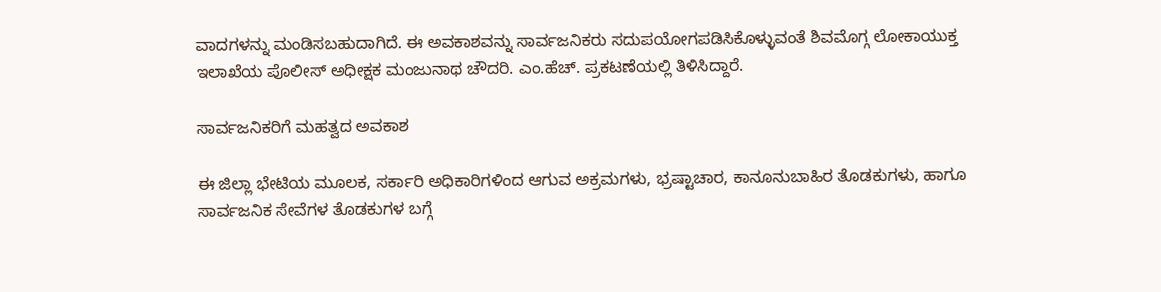ವಾದಗಳನ್ನು ಮಂಡಿಸಬಹುದಾಗಿದೆ. ಈ ಅವಕಾಶವನ್ನು ಸಾರ್ವಜನಿಕರು ಸದುಪಯೋಗಪಡಿಸಿಕೊಳ್ಳುವಂತೆ ಶಿವಮೊಗ್ಗ ಲೋಕಾಯುಕ್ತ ಇಲಾಖೆಯ ಪೊಲೀಸ್ ಅಧೀಕ್ಷಕ ಮಂಜುನಾಥ ಚೌದರಿ. ಎಂ.ಹೆಚ್. ಪ್ರಕಟಣೆಯಲ್ಲಿ ತಿಳಿಸಿದ್ದಾರೆ.

ಸಾರ್ವಜನಿಕರಿಗೆ ಮಹತ್ವದ ಅವಕಾಶ

ಈ ಜಿಲ್ಲಾ ಭೇಟಿಯ ಮೂಲಕ, ಸರ್ಕಾರಿ ಅಧಿಕಾರಿಗಳಿಂದ ಆಗುವ ಅಕ್ರಮಗಳು, ಭ್ರಷ್ಟಾಚಾರ, ಕಾನೂನುಬಾಹಿರ ತೊಡಕುಗಳು, ಹಾಗೂ ಸಾರ್ವಜನಿಕ ಸೇವೆಗಳ ತೊಡಕುಗಳ ಬಗ್ಗೆ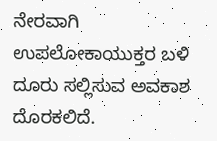ನೇರವಾಗಿ ಉಪಲೋಕಾಯುಕ್ತರ ಬಳಿ ದೂರು ಸಲ್ಲಿಸುವ ಅವಕಾಶ ದೊರಕಲಿದೆ.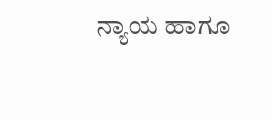ನ್ಯಾಯ ಹಾಗೂ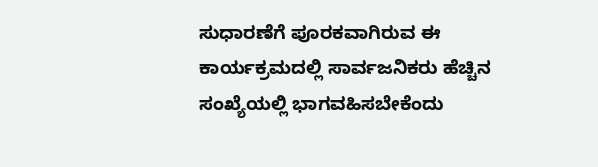ಸುಧಾರಣೆಗೆ ಪೂರಕವಾಗಿರುವ ಈ ಕಾರ್ಯಕ್ರಮದಲ್ಲಿ ಸಾರ್ವಜನಿಕರು ಹೆಚ್ಚಿನ ಸಂಖ್ಯೆಯಲ್ಲಿ ಭಾಗವಹಿಸಬೇಕೆಂದು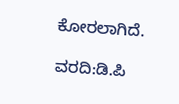ಕೋರಲಾಗಿದೆ.

ವರದಿ:ಡಿ.ಪಿ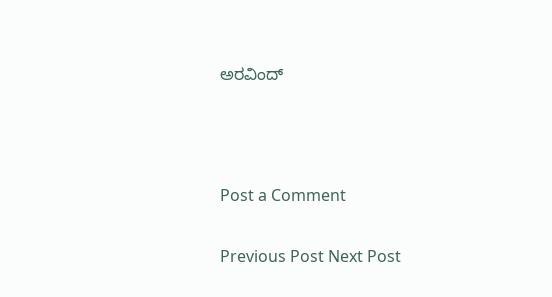ಅರವಿಂದ್



Post a Comment

Previous Post Next Post